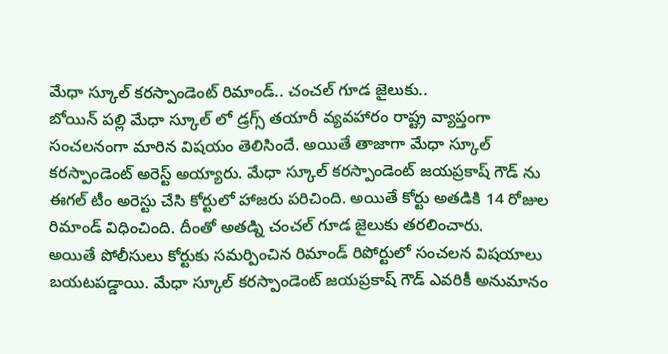మేధా స్కూల్ కరస్పాండెంట్ రిమాండ్.. చంచల్ గూడ జైలుకు..
బోయిన్ పల్లి మేధా స్కూల్ లో డ్రగ్స్ తయారీ వ్యవహారం రాష్ట్ర వ్యాప్తంగా సంచలనంగా మారిన విషయం తెలిసిందే. అయితే తాజాగా మేధా స్కూల్ కరస్పాండెంట్ అరెస్ట్ అయ్యారు. మేధా స్కూల్ కరస్పాండెంట్ జయప్రకాష్ గౌడ్ ను ఈగల్ టీం అరెస్టు చేసి కోర్టులో హాజరు పరిచింది. అయితే కోర్టు అతడికి 14 రోజుల రిమాండ్ విధించింది. దీంతో అతడ్ని చంచల్ గూడ జైలుకు తరలించారు.
అయితే పోలీసులు కోర్టుకు సమర్పించిన రిమాండ్ రిపోర్టులో సంచలన విషయాలు బయటపడ్డాయి. మేధా స్కూల్ కరస్పాండెంట్ జయప్రకాష్ గౌడ్ ఎవరికీ అనుమానం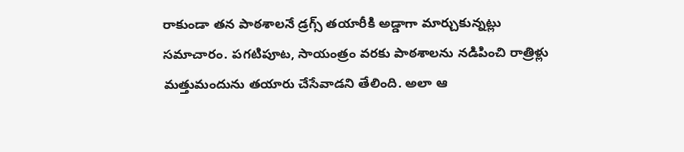రాకుండా తన పాఠశాలనే డ్రగ్స్ తయారీకి అడ్డాగా మార్చుకున్నట్లు సమాచారం. పగటిపూట, సాయంత్రం వరకు పాఠశాలను నడిపించి రాత్రిళ్లు మత్తుమందును తయారు చేసేవాడని తేలింది. అలా ఆ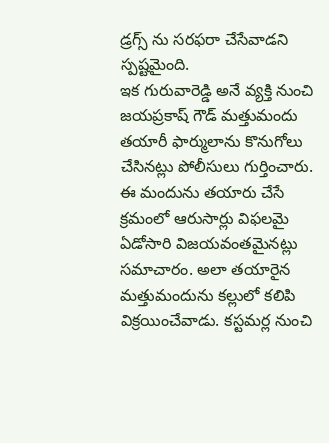డ్రగ్స్ ను సరఫరా చేసేవాడని స్పష్టమైంది.
ఇక గురువారెడ్డి అనే వ్యక్తి నుంచి జయప్రకాష్ గౌడ్ మత్తుమందు తయారీ ఫార్ములాను కొనుగోలు చేసినట్లు పోలీసులు గుర్తించారు. ఈ మందును తయారు చేసే క్రమంలో ఆరుసార్లు విఫలమై ఏడోసారి విజయవంతమైనట్లు సమాచారం. అలా తయారైన మత్తుమందును కల్లులో కలిపి విక్రయించేవాడు. కస్టమర్ల నుంచి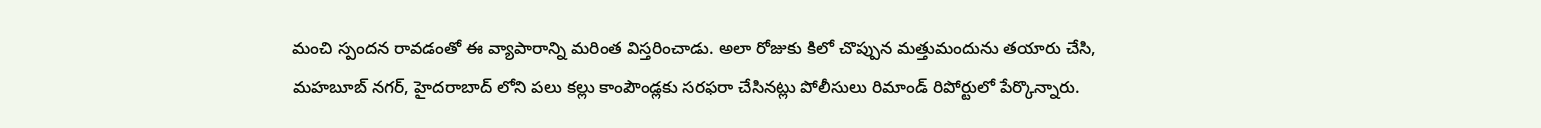మంచి స్పందన రావడంతో ఈ వ్యాపారాన్ని మరింత విస్తరించాడు. అలా రోజుకు కిలో చొప్పున మత్తుమందును తయారు చేసి, మహబూబ్ నగర్, హైదరాబాద్ లోని పలు కల్లు కాంపౌండ్లకు సరఫరా చేసినట్లు పోలీసులు రిమాండ్ రిపోర్టులో పేర్కొన్నారు.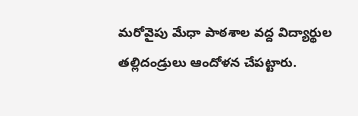మరోవైపు మేధా పాఠశాల వద్ద విద్యార్థుల తల్లిదండ్రులు ఆందోళన చేపట్టారు.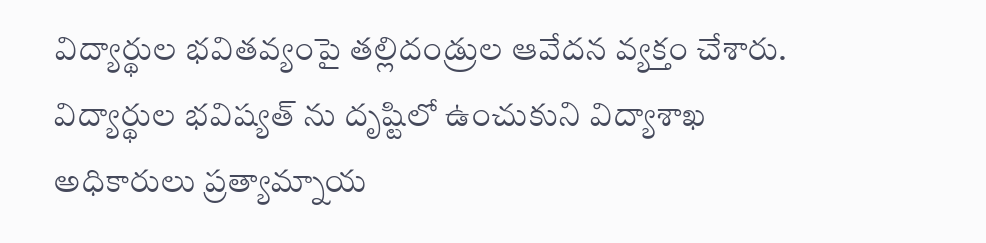విద్యార్థుల భవితవ్యంపై తల్లిదండ్రుల ఆవేదన వ్యక్తం చేశారు. విద్యార్థుల భవిష్యత్ ను దృష్టిలో ఉంచుకుని విద్యాశాఖ అధికారులు ప్రత్యామ్నాయ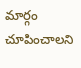మార్గం చూపించాలని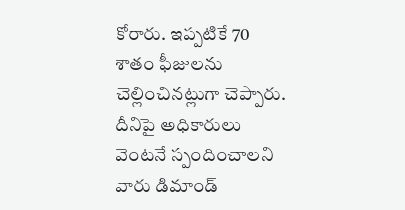కోరారు. ఇప్పటికే 70 శాతం ఫీజులను చెల్లించినట్లుగా చెప్పారు. దీనిపై అధికారులు వెంటనే స్పందించాలని వారు డిమాండ్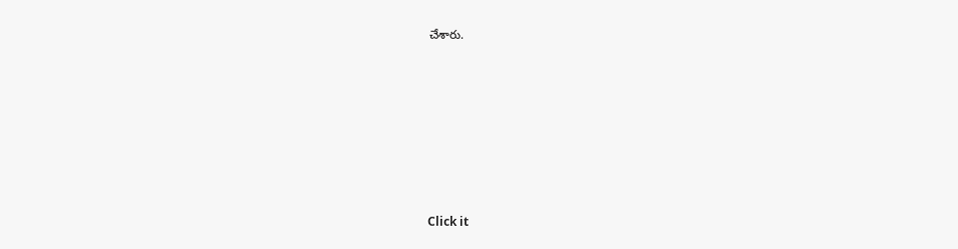చేశారు.












Click it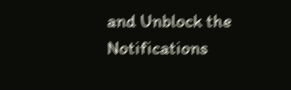and Unblock the Notifications